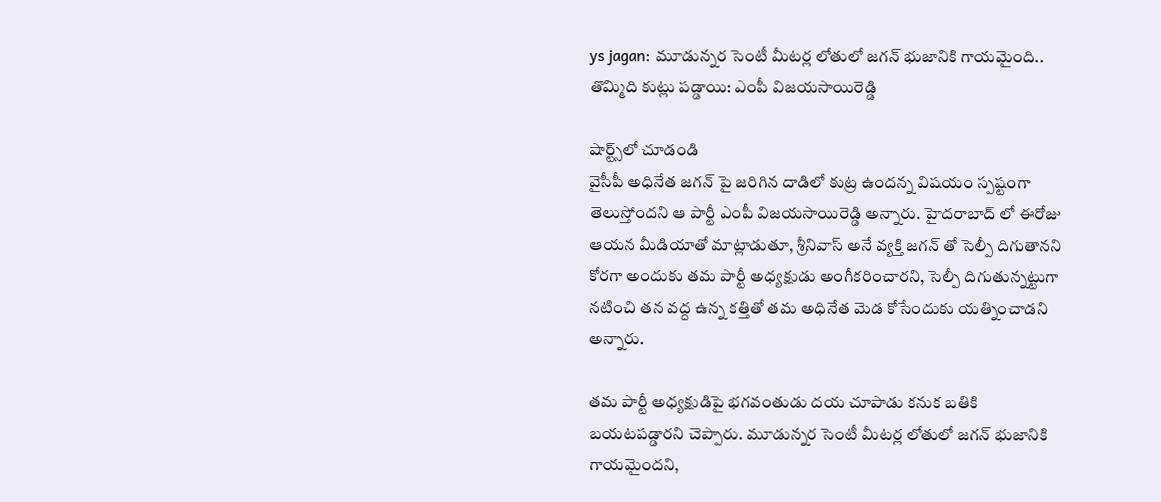ys jagan: మూడున్నర సెంటీ మీటర్ల లోతులో జగన్ భుజానికి గాయమైంది.. తొమ్మిది కుట్లు పడ్డాయి: ఎంపీ విజయసాయిరెడ్డి

షార్ట్స్‌లో చూడండి
వైసీపీ అధినేత జగన్ పై జరిగిన దాడిలో కుట్ర ఉందన్న విషయం స్పష్టంగా తెలుస్తోందని ఆ పార్టీ ఎంపీ విజయసాయిరెడ్డి అన్నారు. హైదరాబాద్ లో ఈరోజు ఆయన మీడియాతో మాట్లాడుతూ, శ్రీనివాస్ అనే వ్యక్తి జగన్ తో సెల్పీ దిగుతానని కోరగా అందుకు తమ పార్టీ అధ్యక్షుడు అంగీకరించారని, సెల్పీ దిగుతున్నట్టుగా నటించి తన వద్ద ఉన్న కత్తితో తమ అధినేత మెడ కోసేందుకు యత్నించాడని అన్నారు.

తమ పార్టీ అధ్యక్షుడిపై భగవంతుడు దయ చూపాడు కనుక బతికి బయటపడ్డారని చెప్పారు. మూడున్నర సెంటీ మీటర్ల లోతులో జగన్ భుజానికి గాయమైందని,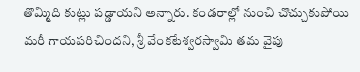తొమ్మిది కుట్లు పడ్డాయని అన్నారు. కండరాల్లో నుంచి చొచ్చుకుపోయి మరీ గాయపరిచిందని, శ్రీ వేంకటేశ్వరస్వామి తమ వైపు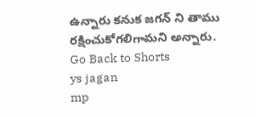ఉన్నారు కనుక జగన్ ని తాము రక్షించుకోగలిగామని అన్నారు.
Go Back to Shorts
ys jagan
mp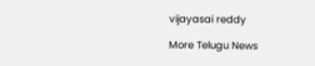vijayasai reddy

More Telugu News